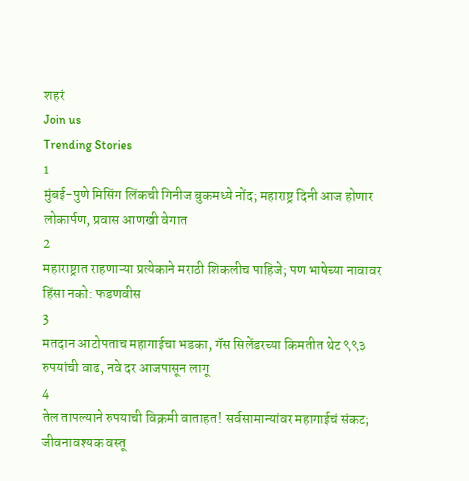शहरं
Join us
Trending Stories
1
मुंबई-पुणे मिसिंग लिंकची गिनीज बुकमध्ये नोंद; महाराष्ट्र दिनी आज होणार लोकार्पण, प्रवास आणखी वेगात
2
महाराष्ट्रात राहणाऱ्या प्रत्येकाने मराठी शिकलीच पाहिजे; पण भाषेच्या नावावर हिंसा नको: फडणवीस
3
मतदान आटोपताच महागाईचा भडका, गॅस सिलेंडरच्या किमतीत थेट ९९३ रुपयांची वाढ, नवे दर आजपासून लागू
4
तेल तापल्याने रुपयाची विक्रमी वाताहत! सर्वसामान्यांवर महागाईचं संकट; जीवनावश्यक वस्तू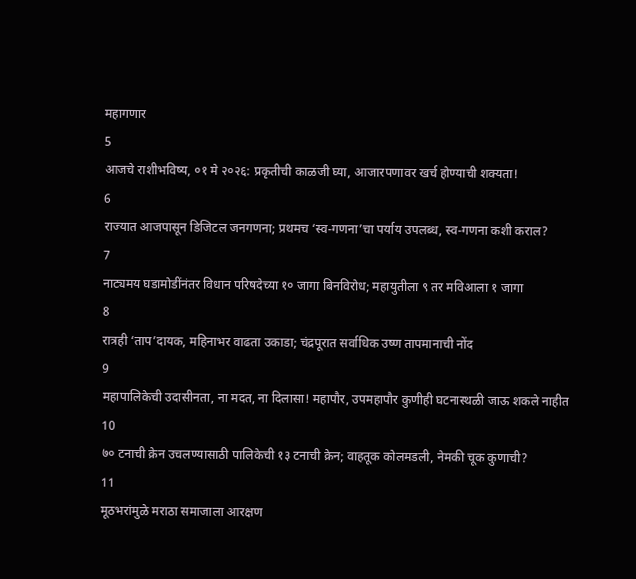महागणार
5
आजचे राशीभविष्य, ०१ मे २०२६: प्रकृतीची काळजी घ्या, आजारपणावर खर्च होण्याची शक्यता!
6
राज्यात आजपासून डिजिटल जनगणना; प्रथमच ‘स्व-गणना’चा पर्याय उपलब्ध, स्व-गणना कशी कराल?
7
नाट्यमय घडामोडींनंतर विधान परिषदेच्या १० जागा बिनविरोध; महायुतीला ९ तर मविआला १ जागा
8
रात्रही ‘ताप’दायक, महिनाभर वाढता उकाडा; चंद्रपूरात सर्वाधिक उष्ण तापमानाची नोंद
9
महापालिकेची उदासीनता, ना मदत, ना दिलासा! महापौर, उपमहापौर कुणीही घटनास्थळी जाऊ शकले नाहीत
10
७० टनाची क्रेन उचलण्यासाठी पालिकेची १३ टनाची क्रेन; वाहतूक कोलमडली, नेमकी चूक कुणाची?
11
मूठभरांमुळे मराठा समाजाला आरक्षण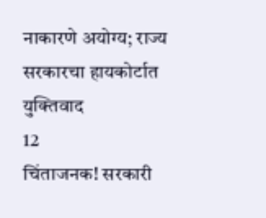नाकारणे अयोग्य; राज्य सरकारचा हायकोर्टात युक्तिवाद
12
चिंताजनक! सरकारी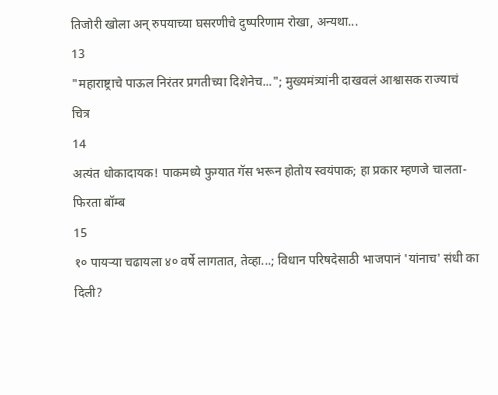तिजोरी खोला अन् रुपयाच्या घसरणीचे दुष्परिणाम रोखा, अन्यथा...
13
"महाराष्ट्राचे पाऊल निरंतर प्रगतीच्या दिशेनेच..."; मुख्यमंत्र्यांनी दाखवलं आश्वासक राज्याचं चित्र
14
अत्यंत धोकादायक! पाकमध्ये फुग्यात गॅस भरून होतोय स्वयंपाक; हा प्रकार म्हणजे चालता-फिरता बॉम्ब
15
१० पायऱ्या चढायला ४० वर्षे लागतात, तेव्हा...; विधान परिषदेसाठी भाजपानं 'यांनाच' संधी का दिली?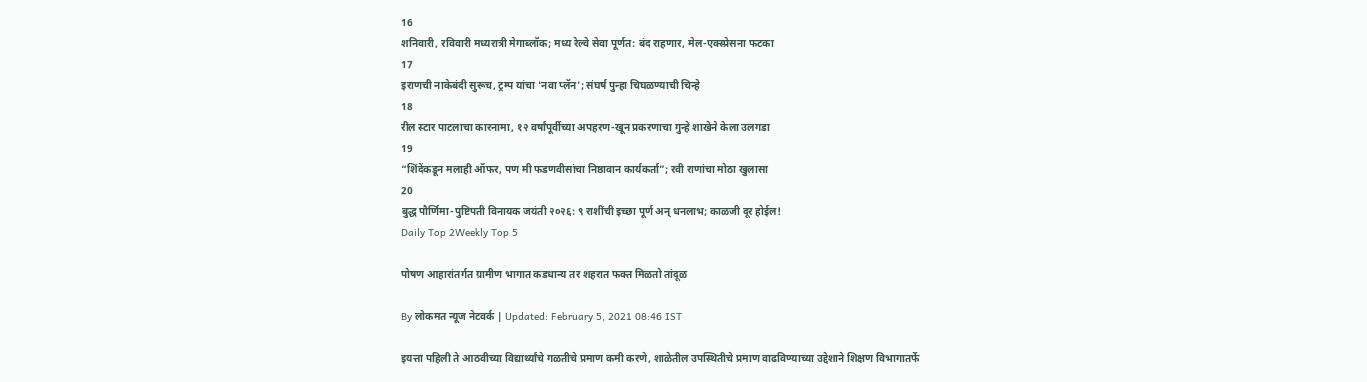16
शनिवारी, रविवारी मध्यरात्री मेगाब्लॉक; मध्य रेल्वे सेवा पूर्णत: बंद राहणार, मेल-एक्स्प्रेसना फटका
17
इराणची नाकेबंदी सुरूच, ट्रम्प यांचा 'नवा प्लॅन'; संघर्ष पुन्हा चिघळण्याची चिन्हे
18
रील स्टार पाटलाचा कारनामा, १२ वर्षांपूर्वीच्या अपहरण-खून प्रकरणाचा गुन्हे शाखेने केला उलगडा
19
“शिंदेंकडून मलाही ऑफर, पण मी फडणवीसांचा निष्ठावान कार्यकर्ता”; रवी राणांचा मोठा खुलासा
20
बुद्ध पौर्णिमा-पुष्टिपती विनायक जयंती २०२६: ९ राशींची इच्छा पूर्ण अन् धनलाभ; काळजी दूर होईल!
Daily Top 2Weekly Top 5

पोषण आहारांतर्गत ग्रामीण भागात कडधान्य तर शहरात फक्त मिळतो तांदूळ

By लोकमत न्यूज नेटवर्क | Updated: February 5, 2021 08:46 IST

इयत्ता पहिली ते आठवीच्या विद्यार्थ्यांचे गळतीचे प्रमाण कमी करणे, शाळेतील उपस्थितीचे प्रमाण वाढविण्याच्या उद्देशाने शिक्षण विभागातर्फे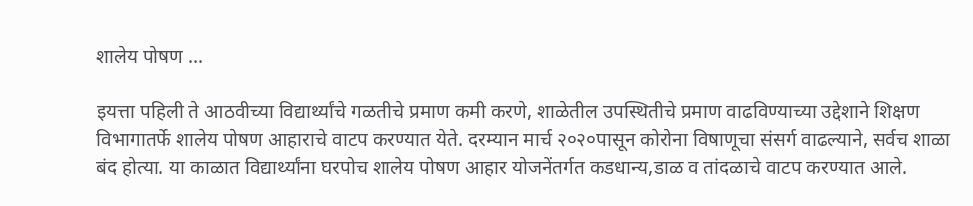शालेय पोषण ...

इयत्ता पहिली ते आठवीच्या विद्यार्थ्यांचे गळतीचे प्रमाण कमी करणे, शाळेतील उपस्थितीचे प्रमाण वाढविण्याच्या उद्देशाने शिक्षण विभागातर्फे शालेय पोषण आहाराचे वाटप करण्यात येते. दरम्यान मार्च २०२०पासून कोरोना विषाणूचा संसर्ग वाढल्याने, सर्वच शाळा बंद होत्या. या काळात विद्यार्थ्यांना घरपोच शालेय पोषण आहार योजनेंतर्गत कडधान्य,डाळ व तांदळाचे वाटप करण्यात आले.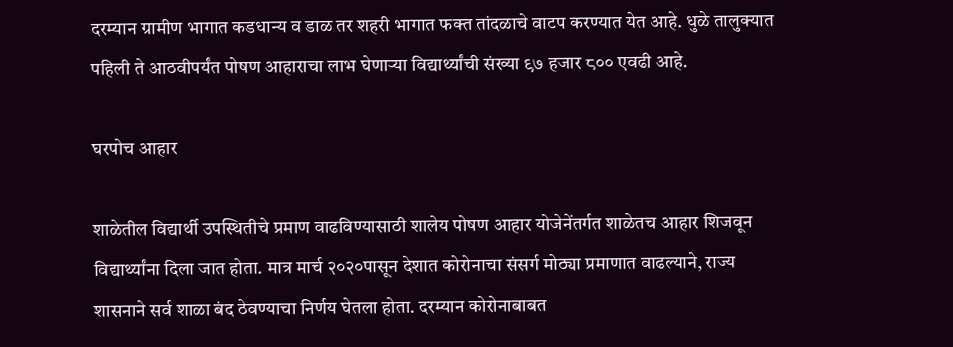दरम्यान ग्रामीण भागात कडधान्य व डाळ तर शहरी भागात फक्त तांदळाचे वाटप करण्यात येत आहे. धुळे तालुक्यात पहिली ते आठवीपर्यंत पोषण आहाराचा लाभ घेणाऱ्या विद्यार्थ्यांची संख्या ९७ हजार ८०० एवढी आहे.

घरपोच आहार

शाळेतील विद्यार्थी उपस्थितीचे प्रमाण वाढविण्यासाठी शालेय पोषण आहार योजेनेंतर्गत शाळेतच आहार शिजवून विद्यार्थ्यांना दिला जात होता. मात्र मार्च २०२०पासून देशात कोरोनाचा संसर्ग मोठ्या प्रमाणात वाढल्याने, राज्य शासनाने सर्व शाळा बंद ठेवण्याचा निर्णय घेतला होता. दरम्यान कोरोनाबाबत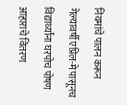नियमांचे पालन करून गेल्यावर्षी एप्रिल-मे पासूनच विद्यार्थ्यांना घरपोच पोषण आहाराचे वितरण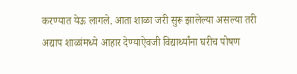करण्यात येऊ लागले. आता शाळा जरी सुरू झालेल्या असल्या तरी अद्याप शाळांमध्ये आहार देण्याऐवजी विद्यार्थ्यांना घरीच पोषण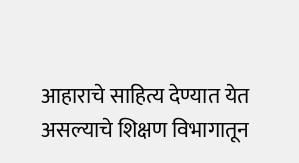आहाराचे साहित्य देण्यात येत असल्याचे शिक्षण विभागातून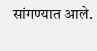सांगण्यात आले.